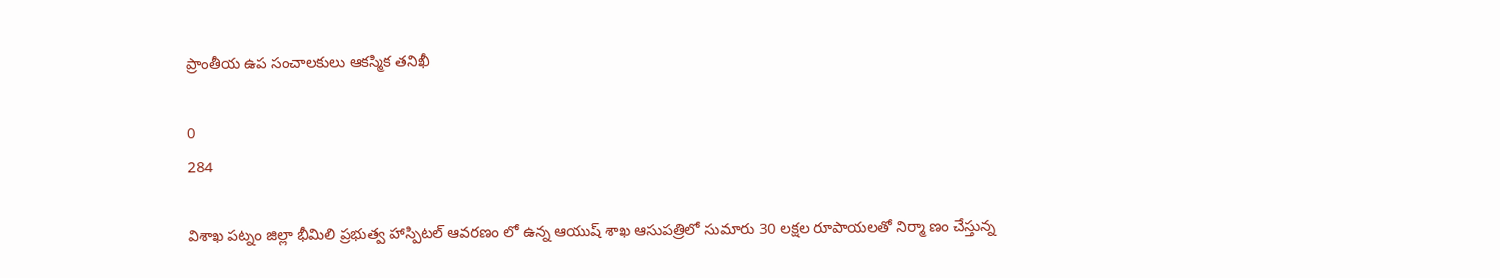ప్రాంతీయ ఉప సంచాలకులు ఆకస్మిక తనిఖీ

0
284

విశాఖ పట్నం జిల్లా భీమిలి ప్రభుత్వ హాస్పిటల్ ఆవరణం లో ఉన్న ఆయుష్ శాఖ ఆసుపత్రిలో సుమారు 30 లక్షల రూపాయలతో నిర్మా ణం చేస్తున్న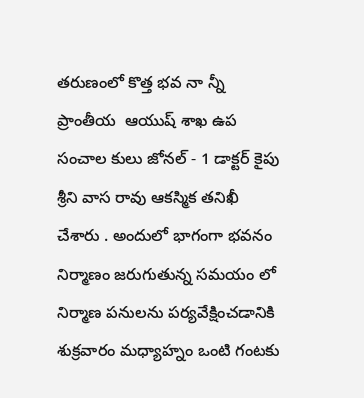తరుణంలో కొత్త భవ నా న్నీ   ప్రాంతీయ  ఆయుష్ శాఖ ఉప సంచాల కులు జోనల్ - 1 డాక్టర్ కైపు శ్రీని వాస రావు ఆకస్మిక తనిఖీ చేశారు . అందులో భాగంగా భవనం నిర్మాణం జరుగుతున్న సమయం లో నిర్మాణ పనులను పర్యవేక్షించడానికి శుక్రవారం మధ్యాహ్నం ఒంటి గంటకు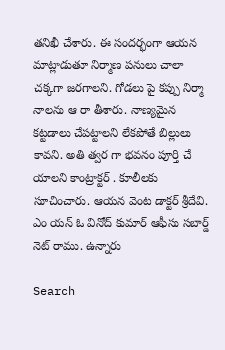తనిఖీ చేశారు. ఈ సందర్భంగా ఆయన మాట్లాడుతూ నిర్మాణ పనులు చాలా చక్కగా జరగాలని. గోడలు పై కప్పు నిర్మా నాలను ఆ రా తీశారు. నాణ్యమైన కట్టడాలు చేపట్టాలని లేకపోతే బిల్లులు కావని. అతి త్వర గా భవనం పూర్తి చే యాలని కాంట్రాక్టర్ . కూలీలకు సూచించారు. ఆయన వెంట డాక్టర్ శ్రీదేవి. ఎం యన్ ఓ వినోద్ కుమార్ ఆఫీసు సబార్డ్ నెట్ రాము. ఉన్నారు

Search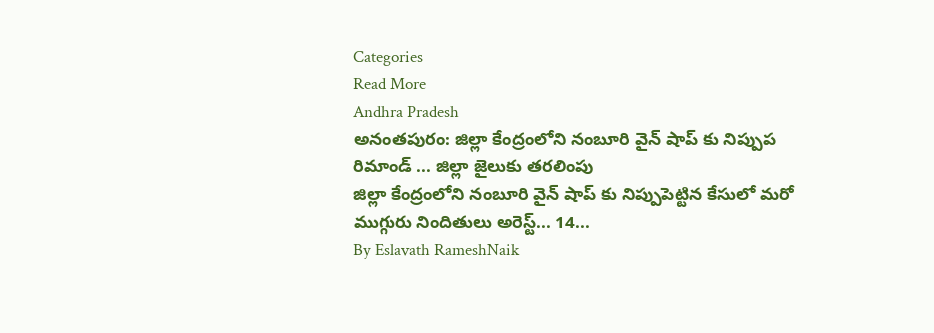Categories
Read More
Andhra Pradesh
అనంతపురం: జిల్లా కేంద్రంలోని నంబూరి వైన్ షాప్ కు నిప్పుప రిమాండ్ ... జిల్లా జైలుకు తరలింపు
జిల్లా కేంద్రంలోని నంబూరి వైన్ షాప్ కు నిప్పుపెట్టిన కేసులో మరో ముగ్గురు నిందితులు అరెస్ట్... 14...
By Eslavath RameshNaik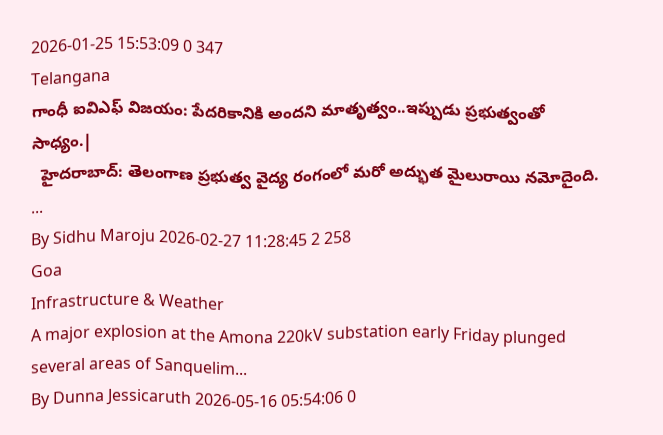2026-01-25 15:53:09 0 347
Telangana
గాంధీ ఐవిఎఫ్ విజయం: పేదరికానికి అందని మాతృత్వం..ఇప్పుడు ప్రభుత్వంతో సాధ్యం.|
  హైదరాబాద్: తెలంగాణ ప్రభుత్వ వైద్య రంగంలో మరో అద్భుత మైలురాయి నమోదైంది. ...
By Sidhu Maroju 2026-02-27 11:28:45 2 258
Goa
Infrastructure & Weather
A major explosion at the Amona 220kV substation early Friday plunged several areas of Sanquelim...
By Dunna Jessicaruth 2026-05-16 05:54:06 0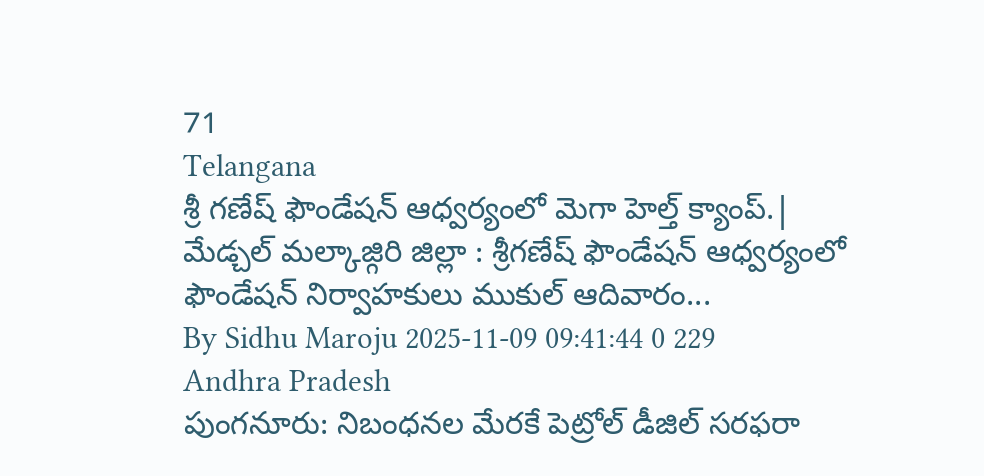71
Telangana
శ్రీ గణేష్ ఫౌండేషన్ ఆధ్వర్యంలో మెగా హెల్త్ క్యాంప్.|
మేడ్చల్ మల్కాజ్గిరి జిల్లా : శ్రీగణేష్ ఫౌండేషన్ ఆధ్వర్యంలో ఫౌండేషన్ నిర్వాహకులు ముకుల్ ఆదివారం...
By Sidhu Maroju 2025-11-09 09:41:44 0 229
Andhra Pradesh
పుంగనూరు: నిబంధనల మేరకే పెట్రోల్ డీజిల్ సరఫరా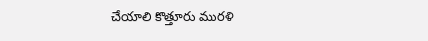చేయాలి కొత్తూరు మురళి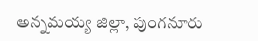అన్నమయ్య జిల్లా, పుంగనూరు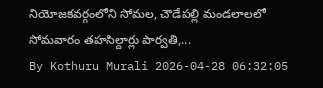నియోజకవర్గంలోని సోమల, చౌడేపల్లి మండలాలలో సోమవారం తహసిల్దార్లు పార్వతి,...
By Kothuru Murali 2026-04-28 06:32:05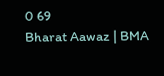0 69
Bharat Aawaz | BMA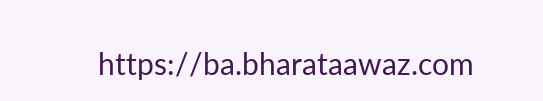https://ba.bharataawaz.com